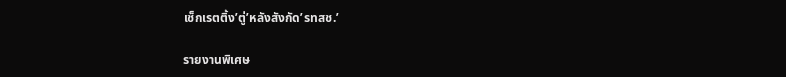เช็กเรตติ้ง’ตู่’หลังสังกัด’รทสช.’

รายงานพิเศษ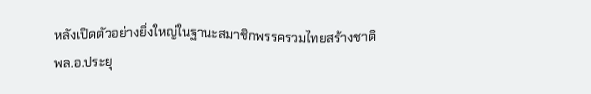หลังเปิดตัวอย่างยิ่งใหญ่ในฐานะสมาชิกพรรครวมไทยสร้างชาติ
พล.อ.ประยุ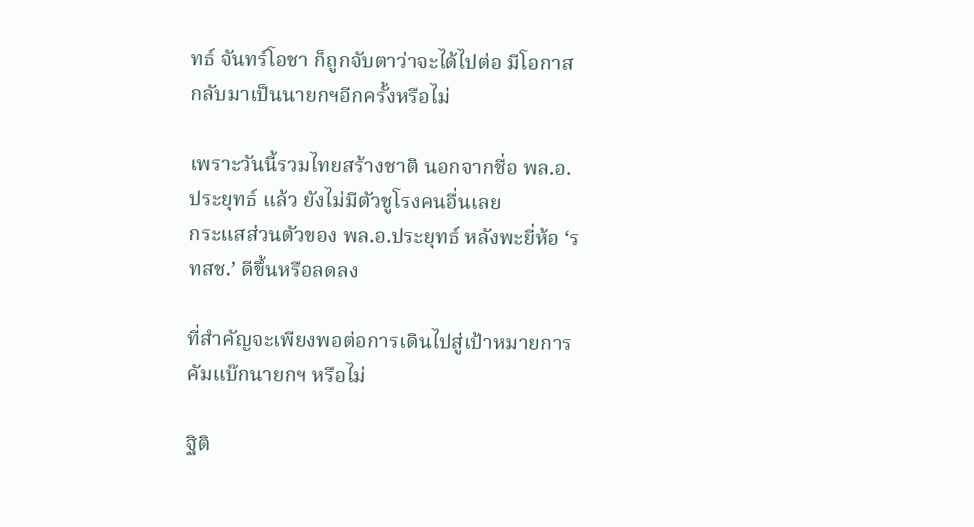ทธ์ จันทร์โอชา ก็ถูกจับตาว่าจะได้ไปต่อ มีโอกาสกลับมาเป็นนายกฯอีกครั้งหรือไม่

เพราะวันนี้รวมไทยสร้างชาติ นอกจากชื่อ พล.อ.ประยุทธ์ แล้ว ยังไม่มีตัวชูโรงคนอื่นเลย
กระแสส่วนตัวของ พล.อ.ประยุทธ์ หลังพะยี่ห้อ ‘รทสช.’ ดีขึ้นหรือลดลง

ที่สำคัญจะเพียงพอต่อการเดินไปสู่เป้าหมายการคัมแบ๊กนายกฯ หรือไม่

ฐิติ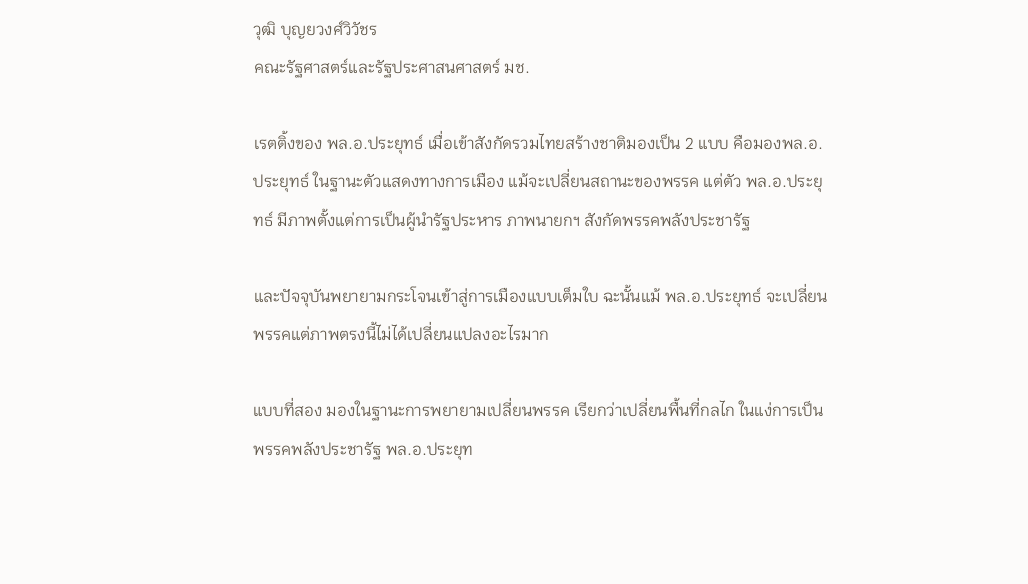วุฒิ บุญยวงศ์วิวัชร
คณะรัฐศาสตร์และรัฐประศาสนศาสตร์ มช.

เรตติ้งของ พล.อ.ประยุทธ์ เมื่อเข้าสังกัดรวมไทยสร้างชาติมองเป็น 2 แบบ คือมองพล.อ.ประยุทธ์ ในฐานะตัวแสดงทางการเมือง แม้จะเปลี่ยนสถานะของพรรค แต่ตัว พล.อ.ประยุทธ์ มีภาพตั้งแต่การเป็นผู้นำรัฐประหาร ภาพนายกฯ สังกัดพรรคพลังประชารัฐ

และปัจจุบันพยายามกระโจนเข้าสู่การเมืองแบบเต็มใบ ฉะนั้นแม้ พล.อ.ประยุทธ์ จะเปลี่ยนพรรคแต่ภาพตรงนี้ไม่ได้เปลี่ยนแปลงอะไรมาก

แบบที่สอง มองในฐานะการพยายามเปลี่ยนพรรค เรียกว่าเปลี่ยนพื้นที่กลไก ในแง่การเป็นพรรคพลังประชารัฐ พล.อ.ประยุท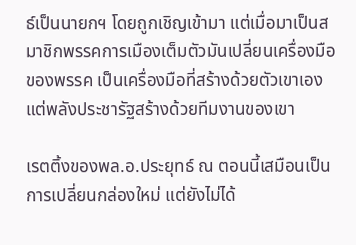ธ์เป็นนายกฯ โดยถูกเชิญเข้ามา แต่เมื่อมาเป็นสมาชิกพรรคการเมืองเต็มตัวมันเปลี่ยนเครื่องมือของพรรค เป็นเครื่องมือที่สร้างด้วยตัวเขาเอง แต่พลังประชารัฐสร้างด้วยทีมงานของเขา

เรตติ้งของพล.อ.ประยุทธ์ ณ ตอนนี้เสมือนเป็นการเปลี่ยนกล่องใหม่ แต่ยังไม่ได้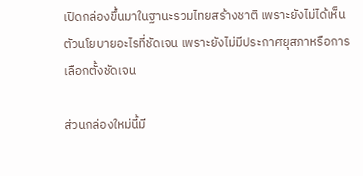เปิดกล่องขึ้นมาในฐานะรวมไทยสร้างชาติ เพราะยังไม่ได้เห็นตัวนโยบายอะไรที่ชัดเจน เพราะยังไม่มีประกาศยุสภาหรือการเลือกตั้งชัดเจน

ส่วนกล่องใหม่นี้มี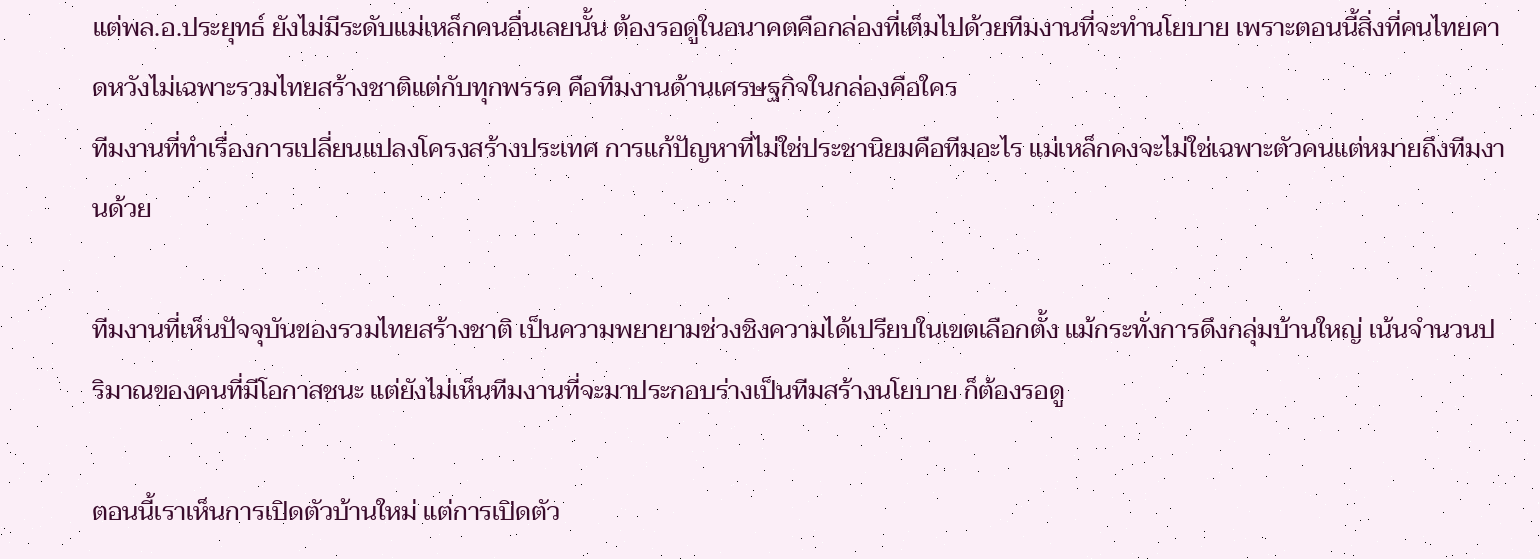แต่พล.อ.ประยุทธ์ ยังไม่มีระดับแม่เหล็กคนอื่นเลยนั้น ต้องรอดูในอนาคตคือกล่องที่เต็มไปด้วยทีมงานที่จะทำนโยบาย เพราะตอนนี้สิ่งที่คนไทยคาดหวังไม่เฉพาะรวมไทยสร้างชาติแต่กับทุกพรรค คือทีมงานด้านเศรษฐกิจในกล่องคือใคร
ทีมงานที่ทำเรื่องการเปลี่ยนแปลงโครงสร้างประเทศ การแก้ปัญหาที่ไม่ใช่ประชานิยมคือทีมอะไร แม่เหล็กคงจะไม่ใช่เฉพาะตัวคนแต่หมายถึงทีมงานด้วย

ทีมงานที่เห็นปัจจุบันของรวมไทยสร้างชาติ เป็นความพยายามช่วงชิงความได้เปรียบในเขตเลือกตั้ง แม้กระทั่งการดึงกลุ่มบ้านใหญ่ เน้นจำนวนปริมาณของคนที่มีโอกาสชนะ แต่ยังไม่เห็นทีมงานที่จะมาประกอบร่างเป็นทีมสร้างนโยบาย ก็ต้องรอดู

ตอนนี้เราเห็นการเปิดตัวบ้านใหม่ แต่การเปิดตัว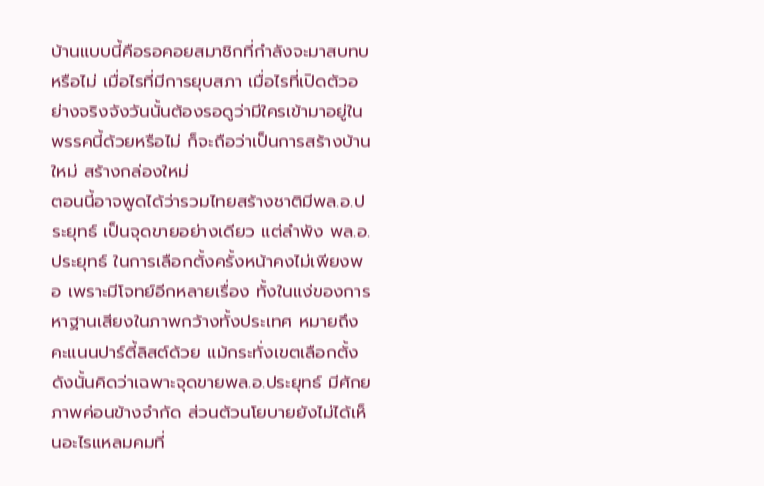บ้านแบบนี้คือรอคอยสมาชิกที่กำลังจะมาสบทบหรือไม่ เมื่อไรที่มีการยุบสภา เมื่อไรที่เปิดตัวอย่างจริงจังวันนั้นต้องรอดูว่ามีใครเข้ามาอยู่ในพรรคนี้ด้วยหรือไม่ ก็จะถือว่าเป็นการสร้างบ้านใหม่ สร้างกล่องใหม่
ตอนนี้อาจพูดได้ว่ารวมไทยสร้างชาติมีพล.อ.ประยุทธ์ เป็นจุดขายอย่างเดียว แต่ลำพัง พล.อ.ประยุทธ์ ในการเลือกตั้งครั้งหน้าคงไม่เพียงพอ เพราะมีโจทย์อีกหลายเรื่อง ทั้งในแง่ของการหาฐานเสียงในภาพกว้างทั้งประเทศ หมายถึงคะแนนปาร์ตี้ลิสต์ด้วย แม้กระทั่งเขตเลือกตั้ง ดังนั้นคิดว่าเฉพาะจุดขายพล.อ.ประยุทธ์ มีศักยภาพค่อนข้างจำกัด ส่วนตัวนโยบายยังไม่ได้เห็นอะไรแหลมคมที่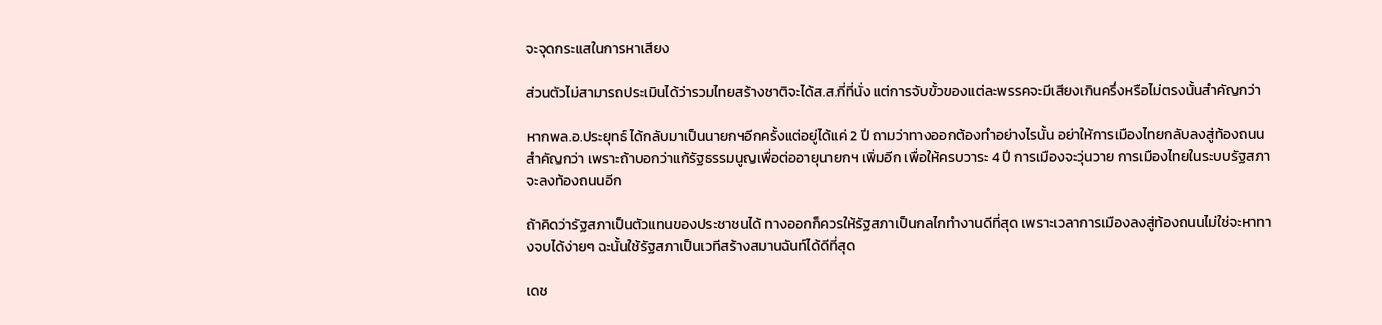จะจุดกระแสในการหาเสียง

ส่วนตัวไม่สามารถประเมินได้ว่ารวมไทยสร้างชาติจะได้ส.ส.กี่ที่นั่ง แต่การจับขั้วของแต่ละพรรคจะมีเสียงเกินครึ่งหรือไม่ตรงนั้นสำคัญกว่า

หากพล.อ.ประยุทธ์ ได้กลับมาเป็นนายกฯอีกครั้งแต่อยู่ได้แค่ 2 ปี ถามว่าทางออกต้องทำอย่างไรนั้น อย่าให้การเมืองไทยกลับลงสู่ท้องถนนสำคัญกว่า เพราะถ้าบอกว่าแก้รัฐธรรมนูญเพื่อต่ออายุนายกฯ เพิ่มอีก เพื่อให้ครบวาระ 4 ปี การเมืองจะวุ่นวาย การเมืองไทยในระบบรัฐสภาจะลงท้องถนนอีก

ถ้าคิดว่ารัฐสภาเป็นตัวแทนของประชาชนได้ ทางออกก็ควรให้รัฐสภาเป็นกลไกทำงานดีที่สุด เพราะเวลาการเมืองลงสู่ท้องถนนไม่ใช่จะหาทางจบได้ง่ายๆ ฉะนั้นใช้รัฐสภาเป็นเวทีสร้างสมานฉันท์ได้ดีที่สุด

เดช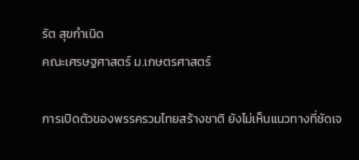รัต สุขกำเนิด
คณะเศรษฐศาสตร์ ม.เกษตรศาสตร์

การเปิดตัวของพรรครวมไทยสร้างชาติ ยังไม่เห็นแนวทางที่ชัดเจ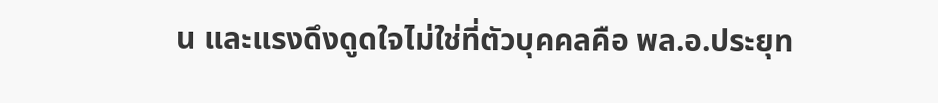น และแรงดึงดูดใจไม่ใช่ที่ตัวบุคคลคือ พล.อ.ประยุท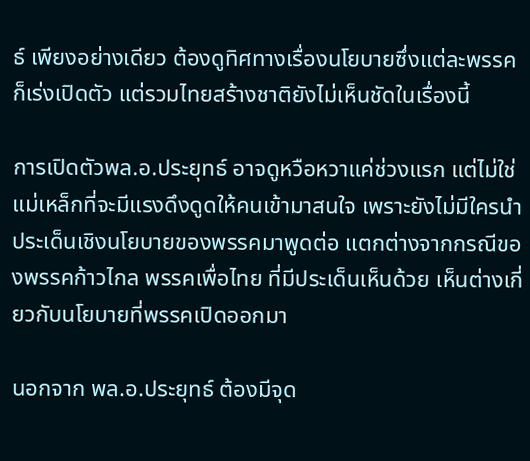ธ์ เพียงอย่างเดียว ต้องดูทิศทางเรื่องนโยบายซึ่งแต่ละพรรคก็เร่งเปิดตัว แต่รวมไทยสร้างชาติยังไม่เห็นชัดในเรื่องนี้

การเปิดตัวพล.อ.ประยุทธ์ อาจดูหวือหวาแค่ช่วงแรก แต่ไม่ใช่แม่เหล็กที่จะมีแรงดึงดูดให้คนเข้ามาสนใจ เพราะยังไม่มีใครนำประเด็นเชิงนโยบายของพรรคมาพูดต่อ แตกต่างจากกรณีของพรรคก้าวไกล พรรคเพื่อไทย ที่มีประเด็นเห็นด้วย เห็นต่างเกี่ยวกับนโยบายที่พรรคเปิดออกมา

นอกจาก พล.อ.ประยุทธ์ ต้องมีจุด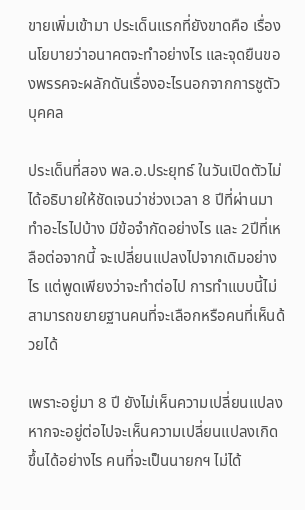ขายเพิ่มเข้ามา ประเด็นแรกที่ยังขาดคือ เรื่องนโยบายว่าอนาคตจะทำอย่างไร และจุดยืนของพรรคจะผลักดันเรื่องอะไรนอกจากการชูตัวบุคคล

ประเด็นที่สอง พล.อ.ประยุทธ์ ในวันเปิดตัวไม่ได้อธิบายให้ชัดเจนว่าช่วงเวลา 8 ปีที่ผ่านมา ทำอะไรไปบ้าง มีข้อจำกัดอย่างไร และ 2ปีที่เหลือต่อจากนี้ จะเปลี่ยนแปลงไปจากเดิมอย่างไร แต่พูดเพียงว่าจะทำต่อไป การทำแบบนี้ไม่สามารถขยายฐานคนที่จะเลือกหรือคนที่เห็นด้วยได้

เพราะอยู่มา 8 ปี ยังไม่เห็นความเปลี่ยนแปลง หากจะอยู่ต่อไปจะเห็นความเปลี่ยนแปลงเกิดขึ้นได้อย่างไร คนที่จะเป็นนายกฯ ไม่ได้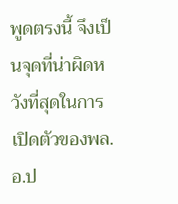พูดตรงนี้ จึงเป็นจุดที่น่าผิดหวังที่สุดในการเปิดตัวของพล.อ.ป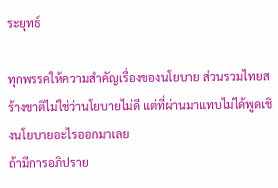ระยุทธ์

ทุกพรรคให้ความสำคัญเรื่องของนโยบาย ส่วนรวมไทยสร้างชาติไม่ใช่ว่านโยบายไม่ดี แต่ที่ผ่านมาแทบไม่ได้พูดเชิงนโยบายอะไรออกมาเลย
ถ้ามีการอภิปราย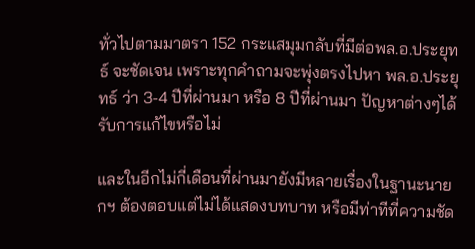ทั่วไปตามมาตรา 152 กระแสมุมกลับที่มีต่อพล.อ.ประยุทธ์ จะชัดเจน เพราะทุกคำถามจะพุ่งตรงไปหา พล.อ.ประยุทธ์ ว่า 3-4 ปีที่ผ่านมา หรือ 8 ปีที่ผ่านมา ปัญหาต่างๆได้รับการแก้ไขหรือไม่

และในอีกไม่กี่เดือนที่ผ่านมายังมีหลายเรื่องในฐานะนายกฯ ต้องตอบแต่ไม่ได้แสดงบทบาท หรือมีท่าทีที่ความชัด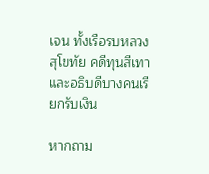เจน ทั้งเรือรบหลวงสุโขทัย คดีทุนสีเทาและอธิบดีบางคนเรียกรับเงิน

หากถาม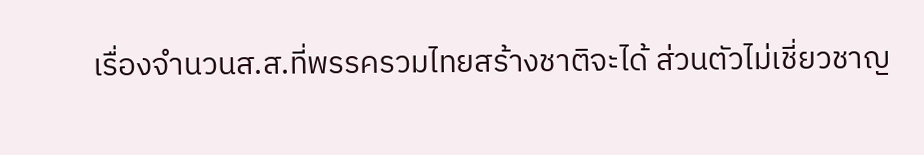เรื่องจำนวนส.ส.ที่พรรครวมไทยสร้างชาติจะได้ ส่วนตัวไม่เชี่ยวชาญ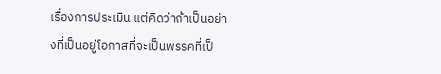เรื่องการประเมิน แต่คิดว่าถ้าเป็นอย่างที่เป็นอยู่โอกาสที่จะเป็นพรรคที่เป็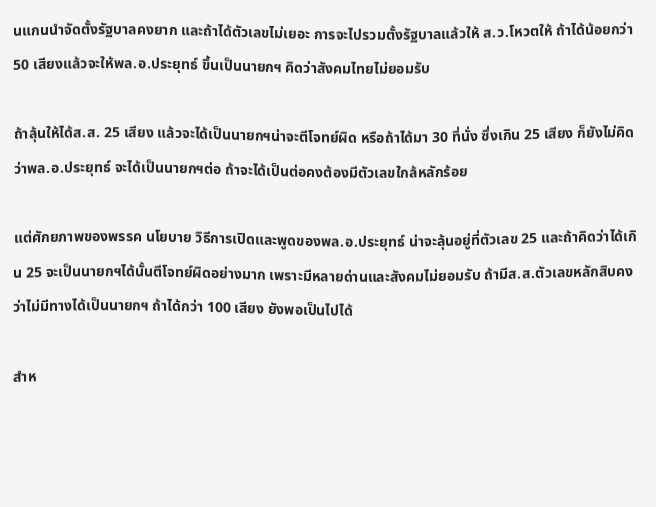นแกนนำจัดตั้งรัฐบาลคงยาก และถ้าได้ตัวเลขไม่เยอะ การจะไปรวมตั้งรัฐบาลแล้วให้ ส.ว.โหวตให้ ถ้าได้น้อยกว่า 50 เสียงแล้วจะให้พล.อ.ประยุทธ์ ขึ้นเป็นนายกฯ คิดว่าสังคมไทยไม่ยอมรับ

ถ้าลุ้นให้ได้ส.ส. 25 เสียง แล้วจะได้เป็นนายกฯน่าจะตีโจทย์ผิด หรือถ้าได้มา 30 ที่นั่ง ซึ่งเกิน 25 เสียง ก็ยังไม่คิดว่าพล.อ.ประยุทธ์ จะได้เป็นนายกฯต่อ ถ้าจะได้เป็นต่อคงต้องมีตัวเลขใกล้หลักร้อย

แต่ศักยภาพของพรรค นโยบาย วิธีการเปิดและพูดของพล.อ.ประยุทธ์ น่าจะลุ้นอยู่ที่ตัวเลข 25 และถ้าคิดว่าได้เกิน 25 จะเป็นนายกฯได้นั้นตีโจทย์ผิดอย่างมาก เพราะมีหลายด่านและสังคมไม่ยอมรับ ถ้ามีส.ส.ตัวเลขหลักสิบคงว่าไม่มีทางได้เป็นนายกฯ ถ้าได้กว่า 100 เสียง ยังพอเป็นไปได้

สำห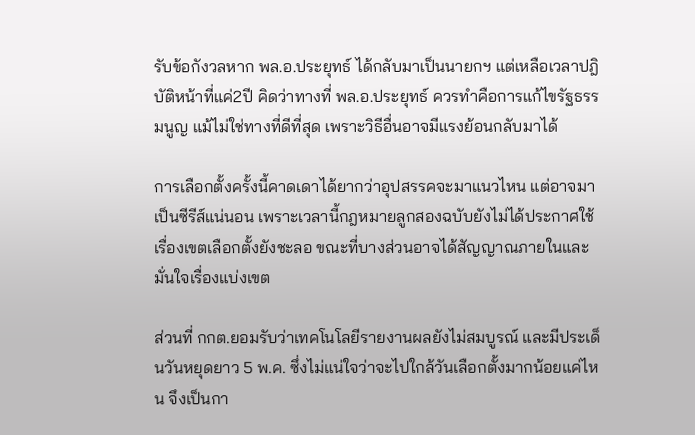รับข้อกังวลหาก พล.อ.ประยุทธ์ ได้กลับมาเป็นนายกฯ แต่เหลือเวลาปฎิบัติหน้าที่แค่2ปี คิดว่าทางที่ พล.อ.ประยุทธ์ ควรทำคือการแก้ไขรัฐธรรมนูญ แม้ไม่ใช่ทางที่ดีที่สุด เพราะวิธีอื่นอาจมีแรงย้อนกลับมาได้

การเลือกตั้งครั้งนี้คาดเดาได้ยากว่าอุปสรรคจะมาแนวไหน แต่อาจมาเป็นซีรีส์แน่นอน เพราะเวลานี้กฎหมายลูกสองฉบับยังไม่ได้ประกาศใช้ เรื่องเขตเลือกตั้งยังชะลอ ขณะที่บางส่วนอาจได้สัญญาณภายในและมั่นใจเรื่องแบ่งเขต

ส่วนที่ กกต.ยอมรับว่าเทคโนโลยีรายงานผลยังไม่สมบูรณ์ และมีประเด็นวันหยุดยาว 5 พ.ค. ซึ่งไม่แน่ใจว่าจะไปใกล้วันเลือกตั้งมากน้อยแค่ไหน จึงเป็นกา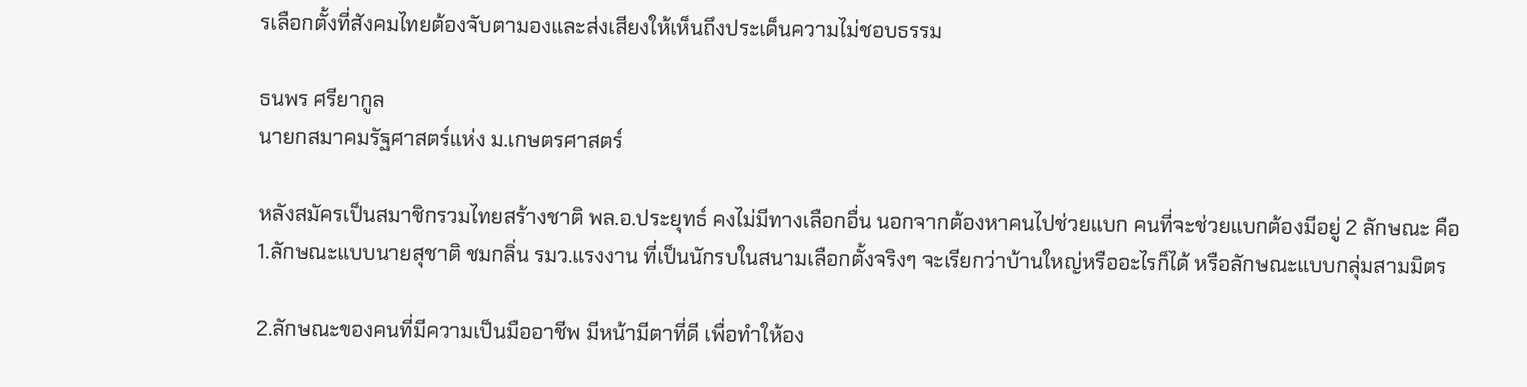รเลือกตั้งที่สังคมไทยต้องจับตามองและส่งเสียงให้เห็นถึงประเด็นความไม่ชอบธรรม

ธนพร ศรียากูล
นายกสมาคมรัฐศาสตร์แห่ง ม.เกษตรศาสตร์

หลังสมัครเป็นสมาชิกรวมไทยสร้างชาติ พล.อ.ประยุทธ์ คงไม่มีทางเลือกอื่น นอกจากต้องหาคนไปช่วยแบก คนที่จะช่วยแบกต้องมีอยู่ 2 ลักษณะ คือ 1.ลักษณะแบบนายสุชาติ ชมกลิ่น รมว.แรงงาน ที่เป็นนักรบในสนามเลือกตั้งจริงๆ จะเรียกว่าบ้านใหญ่หรืออะไรก็ได้ หรือลักษณะแบบกลุ่มสามมิตร

2.ลักษณะของคนที่มีความเป็นมืออาชีพ มีหน้ามีตาที่ดี เพื่อทำให้อง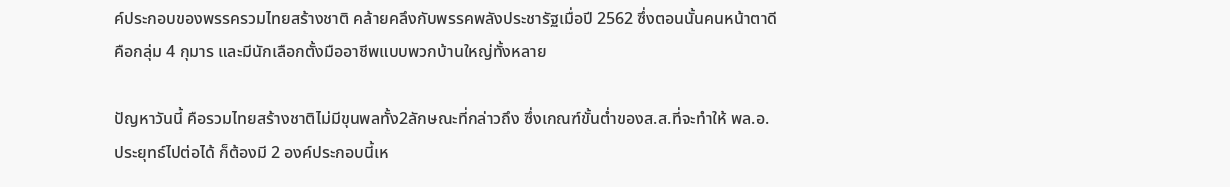ค์ประกอบของพรรครวมไทยสร้างชาติ คล้ายคลึงกับพรรคพลังประชารัฐเมื่อปี 2562 ซึ่งตอนนั้นคนหน้าตาดี คือกลุ่ม 4 กุมาร และมีนักเลือกตั้งมืออาชีพแบบพวกบ้านใหญ่ทั้งหลาย

ปัญหาวันนี้ คือรวมไทยสร้างชาติไม่มีขุนพลทั้ง2ลักษณะที่กล่าวถึง ซึ่งเกณฑ์ขั้นต่ำของส.ส.ที่จะทำให้ พล.อ.ประยุทธ์ไปต่อได้ ก็ต้องมี 2 องค์ประกอบนี้เห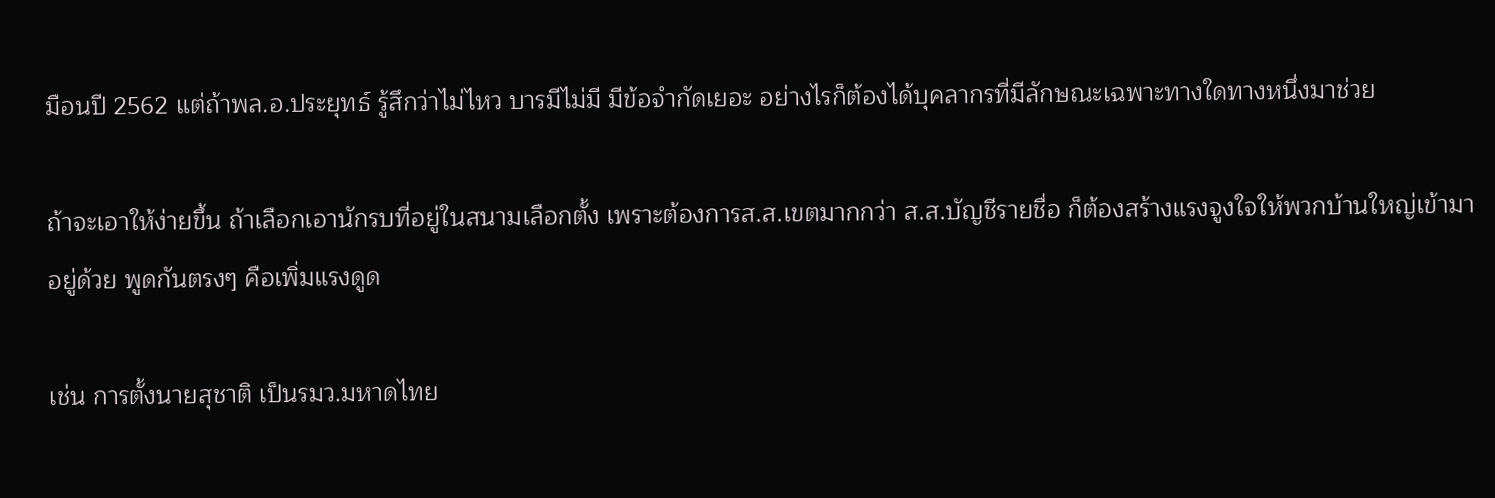มือนปี 2562 แต่ถ้าพล.อ.ประยุทธ์ รู้สึกว่าไม่ไหว บารมีไม่มี มีข้อจำกัดเยอะ อย่างไรก็ต้องได้บุคลากรที่มีลักษณะเฉพาะทางใดทางหนึ่งมาช่วย

ถ้าจะเอาให้ง่ายขึ้น ถ้าเลือกเอานักรบที่อยู่ในสนามเลือกตั้ง เพราะต้องการส.ส.เขตมากกว่า ส.ส.บัญชีรายชื่อ ก็ต้องสร้างแรงจูงใจให้พวกบ้านใหญ่เข้ามาอยู่ด้วย พูดกันตรงๆ คือเพิ่มแรงดูด

เช่น การตั้งนายสุชาติ เป็นรมว.มหาดไทย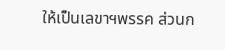ให้เป็นเลขาฯพรรค ส่วนก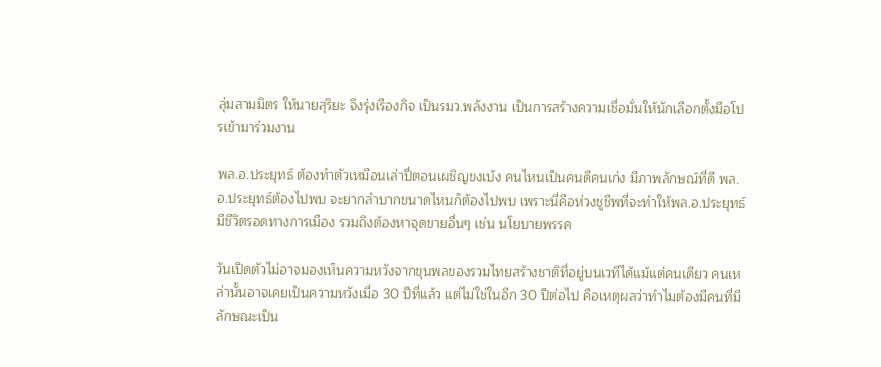ลุ่มสามมิตร ให้นายสุริยะ จึงรุ่งเรืองกิจ เป็นรมว.พลังงาน เป็นการสร้างความเชื่อมั่นให้นักเลือกตั้งมือโปรเข้ามาร่วมงาน

พล.อ.ประยุทธ์ ต้องทำตัวเหมือนเล่าปี่ตอนเผชิญขงเบ้ง คนไหนเป็นคนดีคนเก่ง มีภาพลักษณ์ที่ดี พล.อ.ประยุทธ์ต้องไปพบ จะยากลำบากขนาดไหนก็ต้องไปพบ เพราะนี่คือห่วงชูชีพที่จะทำให้พล.อ.ประยุทธ์ มีชีวิตรอดทางการเมือง รวมถึงต้องหาจุดขายอื่นๆ เช่น นโยบายพรรค

วันเปิดตัวไม่อาจมองเห็นความหวังจากขุนพลของรวมไทยสร้างชาติที่อยู่บนเวทีได้แม้แต่คนเดียว คนเหล่านั้นอาจเคยเป็นความหวังเมื่อ 30 ปีที่แล้ว แต่ไม่ใช่ในอีก 30 ปีต่อไป คือเหตุผลว่าทำไมต้องมีคนที่มีลักษณะเป็น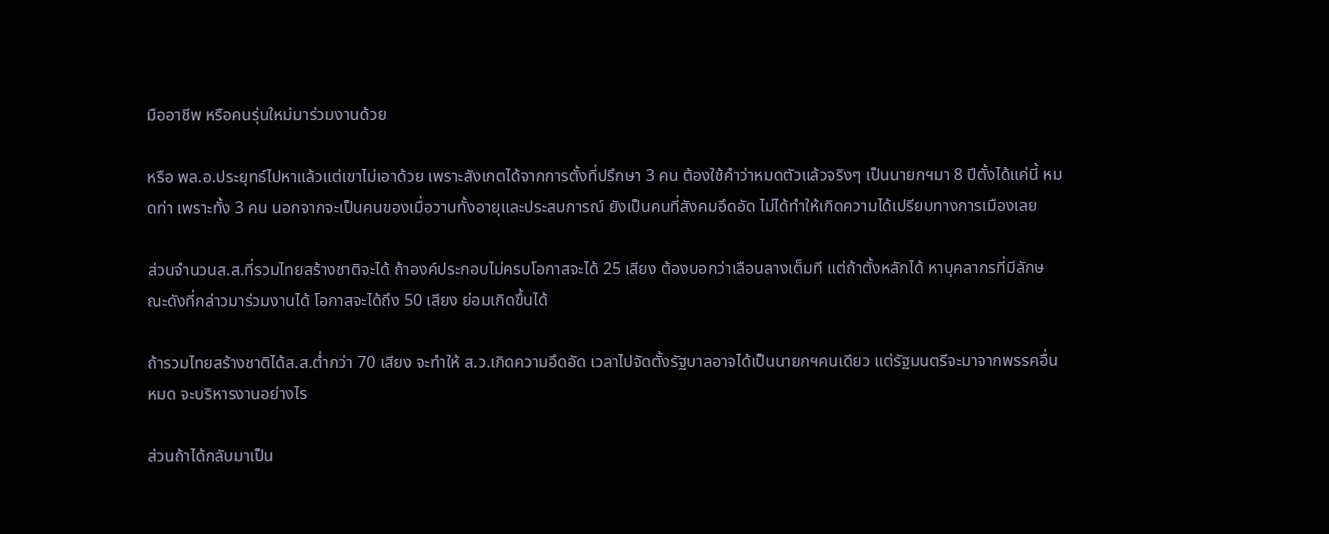มืออาชีพ หรือคนรุ่นใหม่มาร่วมงานด้วย

หรือ พล.อ.ประยุทธ์ไปหาแล้วแต่เขาไม่เอาด้วย เพราะสังเกตได้จากการตั้งที่ปรึกษา 3 คน ต้องใช้คำว่าหมดตัวแล้วจริงๆ เป็นนายกฯมา 8 ปีตั้งได้แค่นี้ หมดท่า เพราะทั้ง 3 คน นอกจากจะเป็นคนของเมื่อวานทั้งอายุและประสบการณ์ ยังเป็นคนที่สังคมอึดอัด ไม่ได้ทำให้เกิดความได้เปรียบทางการเมืองเลย

ส่วนจำนวนส.ส.ที่รวมไทยสร้างชาติจะได้ ถ้าองค์ประกอบไม่ครบโอกาสจะได้ 25 เสียง ต้องบอกว่าเลือนลางเต็มที แต่ถ้าตั้งหลักได้ หาบุคลากรที่มีลักษณะดังที่กล่าวมาร่วมงานได้ โอกาสจะได้ถึง 50 เสียง ย่อมเกิดขึ้นได้

ถ้ารวมไทยสร้างชาติได้ส.ส.ต่ำกว่า 70 เสียง จะทำให้ ส.ว.เกิดความอึดอัด เวลาไปจัดตั้งรัฐบาลอาจได้เป็นนายกฯคนเดียว แต่รัฐมนตรีจะมาจากพรรคอื่นหมด จะบริหารงานอย่างไร

ส่วนถ้าได้กลับมาเป็น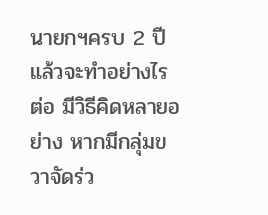นายกฯครบ 2 ปีแล้วจะทำอย่างไรต่อ มีวิธีคิดหลายอย่าง หากมีกลุ่มขวาจัดร่ว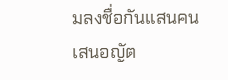มลงชื่อกันแสนคนเสนอญัต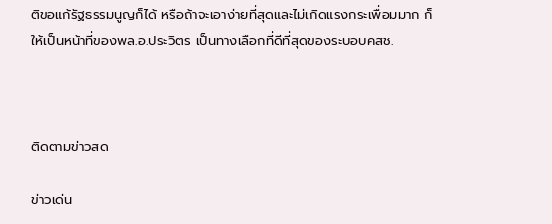ติขอแก้รัฐธรรมนูญก็ได้ หรือถ้าจะเอาง่ายที่สุดและไม่เกิดแรงกระเพื่อมมาก ก็ให้เป็นหน้าที่ของพล.อ.ประวิตร เป็นทางเลือกที่ดีที่สุดของระบอบคสช.



ติดตามข่าวสด

ข่าวเด่น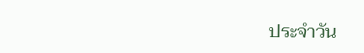ประจำวัน